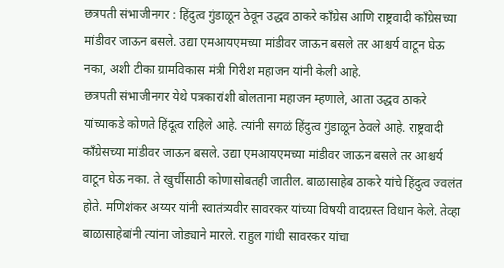छत्रपती संभाजीनगर : हिंदुत्व गुंडाळून ठेवून उद्धव ठाकरे काँग्रेस आणि राष्ट्रवादी काँग्रेसच्या मांडीवर जाऊन बसले. उद्या एमआयएमच्या मांडीवर जाऊन बसले तर आश्चर्य वाटून घेऊ नका, अशी टीका ग्रामविकास मंत्री गिरीश महाजन यांनी केली आहे.
छत्रपती संभाजीनगर येथे पत्रकारांशी बोलताना महाजन म्हणाले, आता उद्धव ठाकरे यांच्याकडे कोणते हिंदूत्व राहिले आहे. त्यांनी सगळं हिंदुत्व गुंडाळून ठेवले आहे. राष्ट्रवादी काँग्रेसच्या मांडीवर जाऊन बसले. उद्या एमआयएमच्या मांडीवर जाऊन बसले तर आश्चर्य वाटून घेऊ नका. ते खुर्चीसाठी कोणासोबतही जातील. बाळासाहेब ठाकरे यांचे हिंदुत्व ज्वलंत होते. मणिशंकर अय्यर यांनी स्वातंत्र्यवीर सावरकर यांच्या विषयी वादग्रस्त विधान केले. तेव्हा बाळासाहेबांनी त्यांना जोड्याने मारले. राहुल गांधी सावरकर यांचा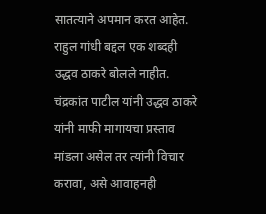सातत्याने अपमान करत आहेत. राहुल गांधी बद्दल एक शब्दही उद्धव ठाकरे बोलले नाहीत. चंद्रकांत पाटील यांनी उद्धव ठाकरे यांनी माफी मागायचा प्रस्ताव मांडला असेल तर त्यांनी विचार करावा, असे आवाहनही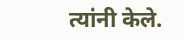त्यांनी केले.